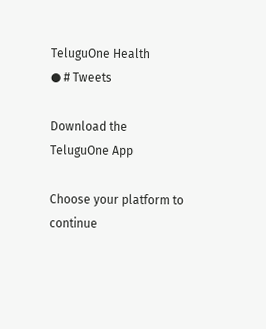TeluguOne Health
● # Tweets

Download the TeluguOne App

Choose your platform to continue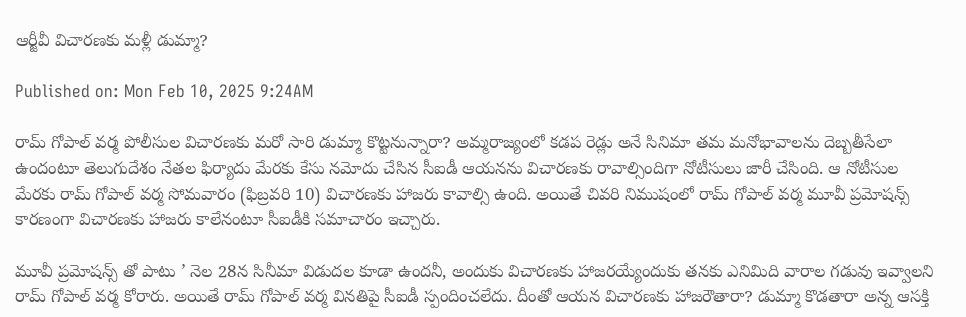ఆర్జీవీ విచారణకు మళ్లీ డుమ్మా?

Published on: Mon Feb 10, 2025 9:24AM

రామ్ గోపాల్ వర్మ పోలీసుల విచారణకు మరో సారి డుమ్మా కొట్టనున్నారా? అమ్మరాజ్యంలో కడప రెడ్లు అనే సినిమా తమ మనోభావాలను దెబ్బతీసేలా ఉందంటూ తెలుగుదేశం నేతల ఫిర్యాదు మేరకు కేసు నమోదు చేసిన సీఐడీ ఆయనను విచారణకు రావాల్సిందిగా నోటీసులు జారీ చేసింది. ఆ నోటీసుల మేరకు రామ్ గోపాల్ వర్మ సోమవారం (ఫిబ్రవరి 10) విచారణకు హాజరు కావాల్సి ఉంది. అయితే చివరి నిముషంలో రామ్ గోపాల్ వర్మ మూవీ ప్రమోషన్స్ కారణంగా విచారణకు హాజరు కాలేనంటూ సీఐడీకి సమాచారం ఇచ్చారు.

మూవీ ప్రమోషన్స్ తో పాటు ’ నెల 28న సినీమా విడుదల కూడా ఉందనీ, అందుకు విచారణకు హాజరయ్యేందుకు తనకు ఎనిమిది వారాల గడువు ఇవ్వాలని రామ్ గోపాల్ వర్మ కోరారు. అయితే రామ్ గోపాల్ వర్మ వినతిపై సీఐడీ స్పందించలేదు. దీంతో ఆయన విచారణకు హాజరౌతారా? డుమ్మా కొడతారా అన్న ఆసక్తి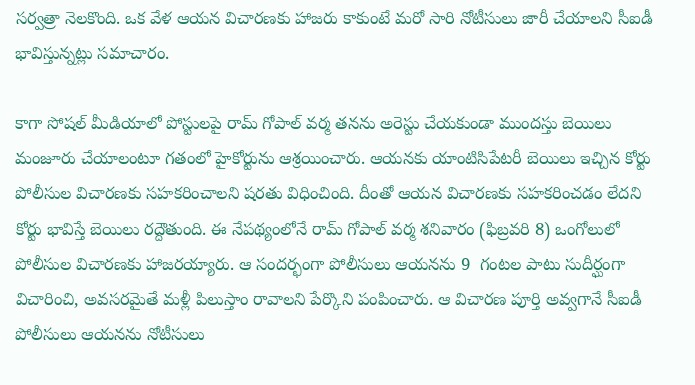సర్వత్రా నెలకొంది. ఒక వేళ ఆయన విచారణకు హాజరు కాకుంటే మరో సారి నోటీసులు జారీ చేయాలని సీఐడీ భావిస్తున్నట్లు సమాచారం.

కాగా సోషల్ మీడియాలో పోస్టులపై రామ్ గోపాల్ వర్మ తనను అరెస్టు చేయకుండా ముందస్తు బెయిలు మంజూరు చేయాలంటూ గతంలో హైకోర్టును ఆశ్రయించారు. ఆయనకు యాంటిసిపేటరీ బెయిలు ఇచ్చిన కోర్టు పోలీసుల విచారణకు సహకరించాలని షరతు విధించింది. దీంతో ఆయన విచారణకు సహకరించడం లేదని కోర్టు భావిస్తే బెయిలు రద్దౌతుంది. ఈ నేపథ్యంలోనే రామ్ గోపాల్ వర్మ శనివారం (ఫిబ్రవరి 8) ఒంగోలులో పోలీసుల విచారణకు హాజరయ్యారు. ఆ సందర్భంగా పోలీసులు ఆయనను 9  గంటల పాటు సుదీర్ఘంగా విచారించి, అవసరమైతే మళ్లీ పిలుస్తాం రావాలని పేర్కొని పంపించారు. ఆ విచారణ పూర్తి అవ్వగానే సీఐడీ పోలీసులు ఆయనను నోటీసులు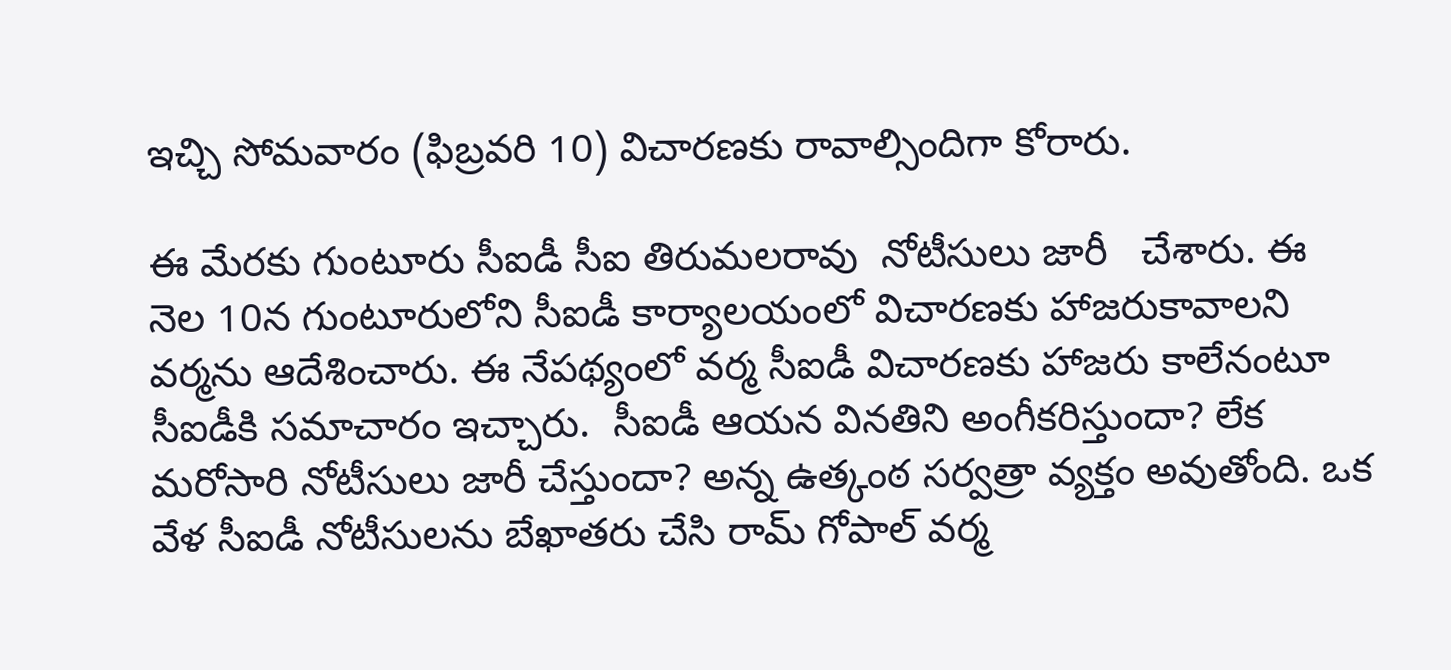ఇచ్చి సోమవారం (ఫిబ్రవరి 10) విచారణకు రావాల్సిందిగా కోరారు.

ఈ మేరకు గుంటూరు సీఐడీ సీఐ తిరుమలరావు  నోటీసులు జారీ   చేశారు. ఈ నెల 10న గుంటూరులోని సీఐడీ కార్యాలయంలో విచారణకు హాజరుకావాలని వర్మను ఆదేశించారు. ఈ నేపథ్యంలో వర్మ సీఐడీ విచారణకు హాజరు కాలేనంటూ సీఐడీకి సమాచారం ఇచ్చారు.  సీఐడీ ఆయన వినతిని అంగీకరిస్తుందా? లేక మరోసారి నోటీసులు జారీ చేస్తుందా? అన్న ఉత్కంఠ సర్వత్రా వ్యక్తం అవుతోంది. ఒక వేళ సీఐడీ నోటీసులను బేఖాతరు చేసి రామ్ గోపాల్ వర్మ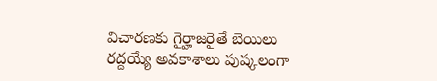విచారణకు గైర్హాజరైతే బెయిలు రద్దయ్యే అవకాశాలు పుష్కలంగా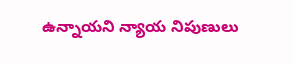ఉన్నాయని న్యాయ నిపుణులు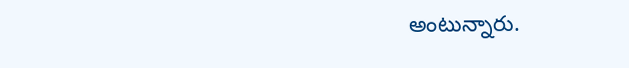అంటున్నారు.